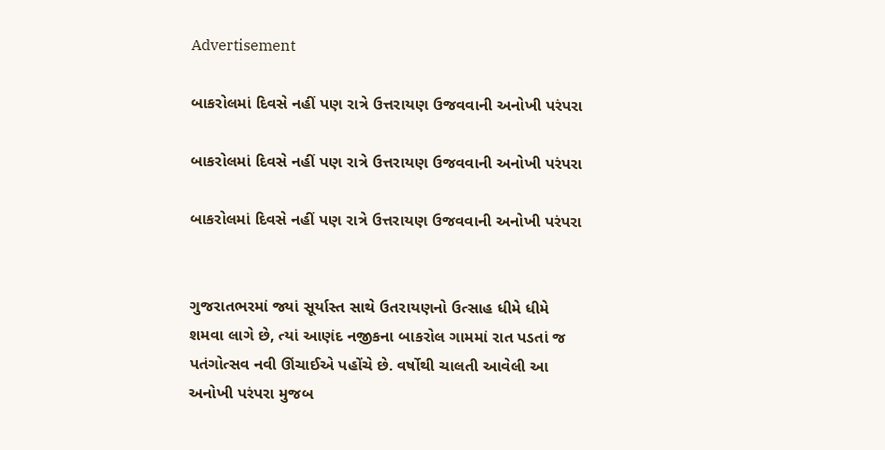Advertisement

બાકરોલમાં દિવસે નહીં પણ રાત્રે ઉત્તરાયણ ઉજવવાની અનોખી પરંપરા

બાકરોલમાં દિવસે નહીં પણ રાત્રે ઉત્તરાયણ ઉજવવાની અનોખી પરંપરા

બાકરોલમાં દિવસે નહીં પણ રાત્રે ઉત્તરાયણ ઉજવવાની અનોખી પરંપરા


ગુજરાતભરમાં જ્યાં સૂર્યાસ્ત સાથે ઉતરાયણનો ઉત્સાહ ધીમે ધીમે શમવા લાગે છે, ત્યાં આણંદ નજીકના બાકરોલ ગામમાં રાત પડતાં જ પતંગોત્સવ નવી ઊંચાઈએ પહોંચે છે. વર્ષોથી ચાલતી આવેલી આ અનોખી પરંપરા મુજબ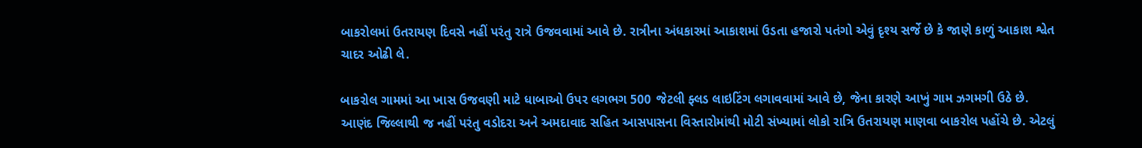બાકરોલમાં ઉતરાયણ દિવસે નહીં પરંતુ રાત્રે ઉજવવામાં આવે છે. રાત્રીના અંધકારમાં આકાશમાં ઉડતા હજારો પતંગો એવું દૃશ્ય સર્જે છે કે જાણે કાળું આકાશ શ્વેત ચાદર ઓઢી લે.

બાકરોલ ગામમાં આ ખાસ ઉજવણી માટે ધાબાઓ ઉપર લગભગ 500 જેટલી ફ્લડ લાઇટિંગ લગાવવામાં આવે છે, જેના કારણે આખું ગામ ઝગમગી ઉઠે છે. આણંદ જિલ્લાથી જ નહીં પરંતુ વડોદરા અને અમદાવાદ સહિત આસપાસના વિસ્તારોમાંથી મોટી સંખ્યામાં લોકો રાત્રિ ઉતરાયણ માણવા બાકરોલ પહોંચે છે. એટલું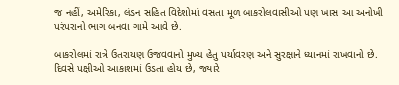જ નહીં, અમેરિકા, લંડન સહિત વિદેશોમાં વસતા મૂળ બાકરોલવાસીઓ પણ ખાસ આ અનોખી પરંપરાનો ભાગ બનવા ગામે આવે છે.

બાકરોલમાં રાત્રે ઉતરાયણ ઉજવવાનો મુખ્ય હેતુ પર્યાવરણ અને સુરક્ષાને ધ્યાનમાં રાખવાનો છે. દિવસે પક્ષીઓ આકાશમાં ઉડતા હોય છે, જ્યારે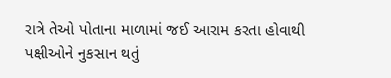રાત્રે તેઓ પોતાના માળામાં જઈ આરામ કરતા હોવાથી પક્ષીઓને નુકસાન થતું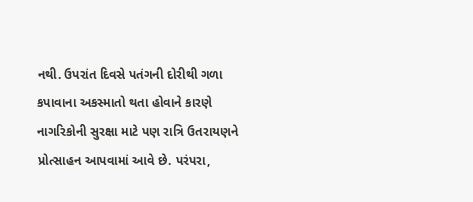નથી. ઉપરાંત દિવસે પતંગની દોરીથી ગળા કપાવાના અકસ્માતો થતા હોવાને કારણે નાગરિકોની સુરક્ષા માટે પણ રાત્રિ ઉતરાયણને પ્રોત્સાહન આપવામાં આવે છે. પરંપરા,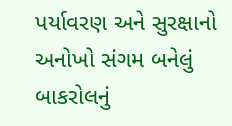પર્યાવરણ અને સુરક્ષાનો અનોખો સંગમ બનેલું બાકરોલનું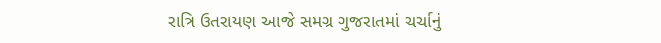રાત્રિ ઉતરાયણ આજે સમગ્ર ગુજરાતમાં ચર્ચાનું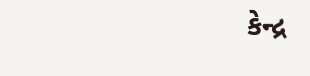કેન્દ્ર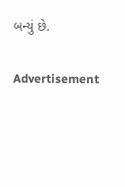બન્યું છે.

Advertisement